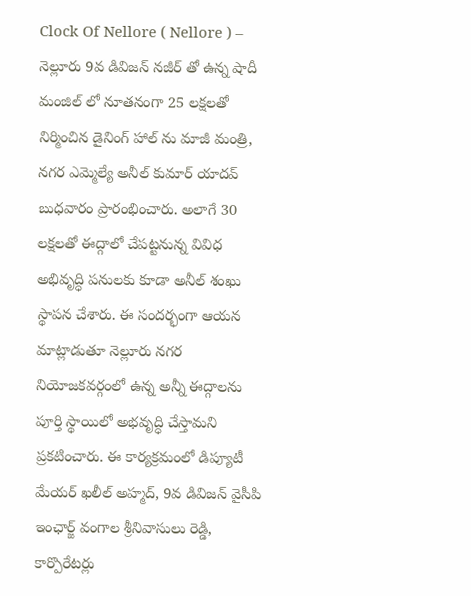Clock Of Nellore ( Nellore ) – నెల్లూరు 9వ డివిజన్ నజీర్ తో ఉన్న షాదీ మంజిల్ లో నూతనంగా 25 లక్షలతో నిర్మించిన డైనింగ్ హాల్ ను మాజీ మంత్రి, నగర ఎమ్మెల్యే అనీల్ కుమార్ యాదవ్ బుధవారం ప్రారంభించారు. అలాగే 30 లక్షలతో ఈద్గాలో చేపట్టనున్న వివిధ అభివృద్ధి పనులకు కూడా అనీల్ శంఖు స్థాపన చేశారు. ఈ సందర్భంగా ఆయన మాట్లాడుతూ నెల్లూరు నగర నియోజకవర్గంలో ఉన్న అన్నీ ఈద్గాలను పూర్తి స్థాయిలో అభవృద్ధి చేస్తామని ప్రకటించారు. ఈ కార్యక్రమంలో డిప్యూటీ మేయర్ ఖలీల్ అహ్మద్, 9వ డివిజన్ వైసీపి ఇంఛార్జ్ వంగాల శ్రీనివాసులు రెడ్డి, కార్పొరేటర్లు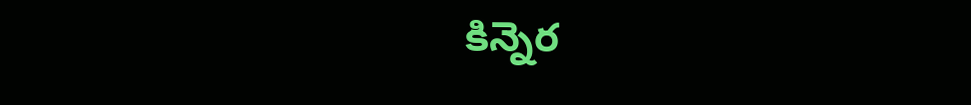కిన్నెర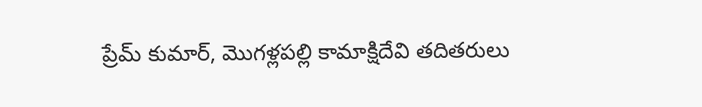ప్రేమ్ కుమార్, మొగళ్లపల్లి కామాక్షిదేవి తదితరులు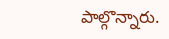పాల్గొన్నారు.